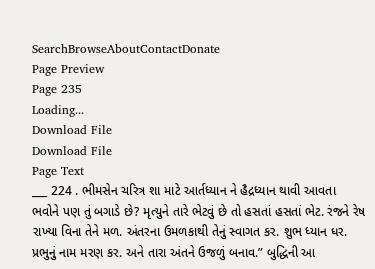SearchBrowseAboutContactDonate
Page Preview
Page 235
Loading...
Download File
Download File
Page Text
___ 224 . ભીમસેન ચરિત્ર શા માટે આર્તધ્યાન ને હૈદ્રધ્યાન થાવી આવતા ભવોને પણ તું બગાડે છે? મૃત્યુને તારે ભેટવું છે તો હસતાં હસતાં ભેટ. રંજને રેષ રાખ્યા વિના તેને મળ. અંતરના ઉમળકાથી તેનું સ્વાગત કર. શુભ ધ્યાન ધર. પ્રભુનું નામ મરણ કર. અને તારા અંતને ઉજળું બનાવ.” બુદ્ધિની આ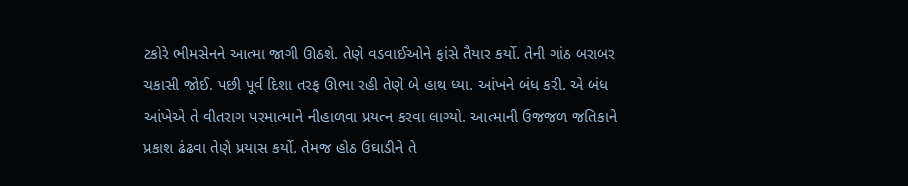ટકોરે ભીમસેનને આત્મા જાગી ઊઠશે. તેણે વડવાઈઓને ફાંસે તૈયાર કર્યો. તેની ગાંઠ બરાબર ચકાસી જોઈ. પછી પૂર્વ દિશા તરફ ઊભા રહી તેણે બે હાથ ધ્યા. આંખને બંધ કરી. એ બંધ આંખેએ તે વીતરાગ પરમાત્માને નીહાળવા પ્રયત્ન કરવા લાગ્યો. આત્માની ઉજજળ જતિકાને પ્રકાશ ઢંઢવા તેણે પ્રયાસ કર્યો. તેમજ હોઠ ઉઘાડીને તે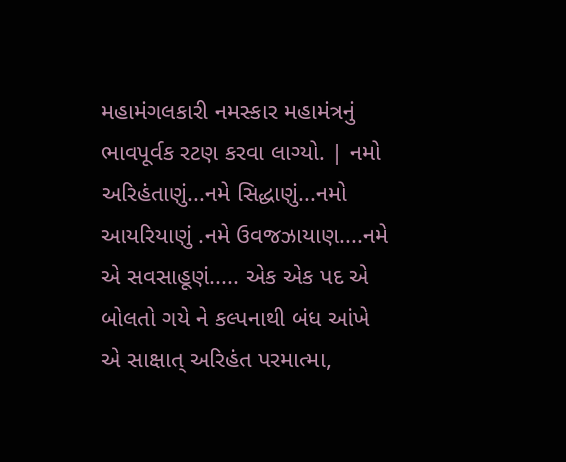મહામંગલકારી નમસ્કાર મહામંત્રનું ભાવપૂર્વક રટણ કરવા લાગ્યો. | નમો અરિહંતાણું...નમે સિદ્ધાણું...નમો આયરિયાણું .નમે ઉવજઝાયાણ....નમે એ સવસાહૂણં..... એક એક પદ એ બોલતો ગયે ને કલ્પનાથી બંધ આંખે એ સાક્ષાત્ અરિહંત પરમાત્મા,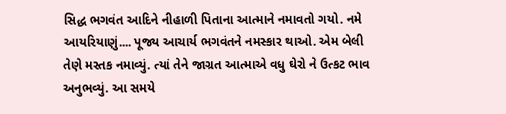સિદ્ધ ભગવંત આદિને નીહાળી પિતાના આત્માને નમાવતો ગયો. નમે આયરિયાણું.... પૂજ્ય આચાર્ય ભગવંતને નમસ્કાર થાઓ. એમ બેલી તેણે મસ્તક નમાવ્યું. ત્યાં તેને જાગ્રત આત્માએ વધુ ઘેરો ને ઉત્કટ ભાવ અનુભવ્યું. આ સમયે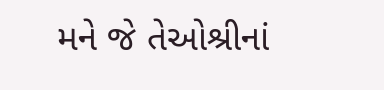મને જે તેઓશ્રીનાં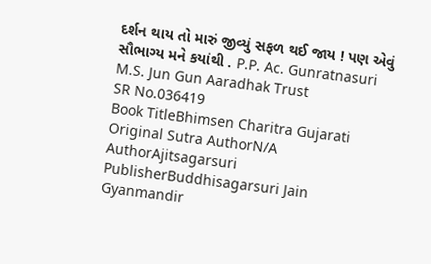દર્શન થાય તો મારું જીવ્યું સફળ થઈ જાય ! પણ એવું સૌભાગ્ય મને કયાંથી . P.P. Ac. Gunratnasuri M.S. Jun Gun Aaradhak Trust
SR No.036419
Book TitleBhimsen Charitra Gujarati
Original Sutra AuthorN/A
AuthorAjitsagarsuri
PublisherBuddhisagarsuri Jain Gyanmandir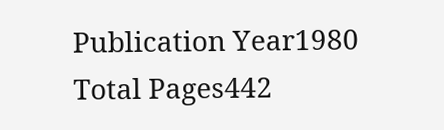Publication Year1980
Total Pages442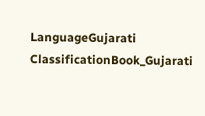LanguageGujarati
ClassificationBook_Gujarati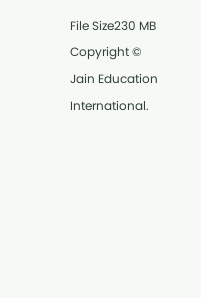File Size230 MB
Copyright © Jain Education International.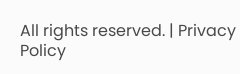All rights reserved. | Privacy Policy